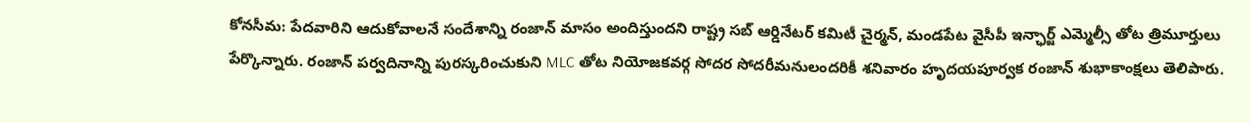కోనసీమ: పేదవారిని ఆదుకోవాలనే సందేశాన్ని రంజాన్ మాసం అందిస్తుందని రాష్ట్ర సబ్ ఆర్డినేటర్ కమిటీ చైర్మన్, మండపేట వైసీపీ ఇన్ఛార్జ్ ఎమ్మెల్సీ తోట త్రిమూర్తులు పేర్కొన్నారు. రంజాన్ పర్వదినాన్ని పురస్కరించుకుని MLC తోట నియోజకవర్గ సోదర సోదరీమనులందరికీ శనివారం హృదయపూర్వక రంజాన్ శుభాకాంక్షలు తెలిపారు.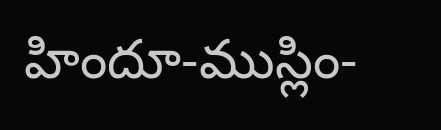హిందూ-ముస్లిం-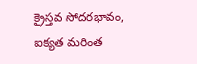క్రైస్తవ సోదరభావం, ఐక్యత మరింత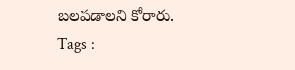బలపడాలని కోరారు.
Tags :